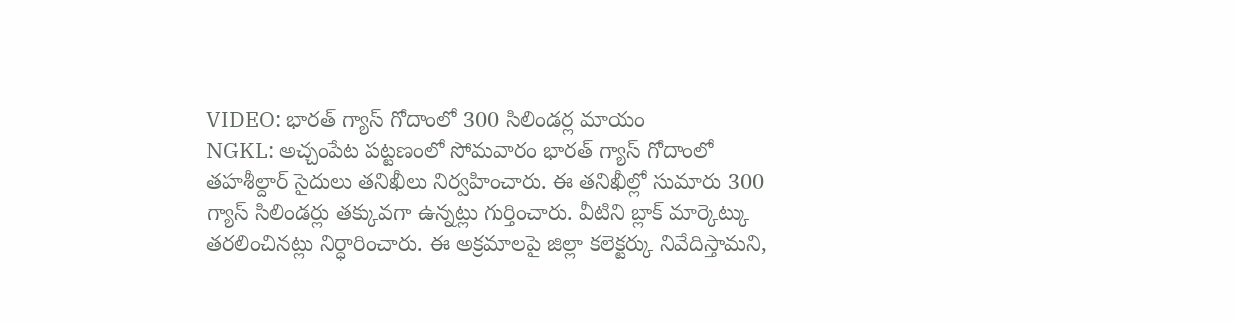VIDEO: భారత్ గ్యాస్ గోదాంలో 300 సిలిండర్ల మాయం
NGKL: అచ్చంపేట పట్టణంలో సోమవారం భారత్ గ్యాస్ గోదాంలో తహశీల్దార్ సైదులు తనిఖీలు నిర్వహించారు. ఈ తనిఖీల్లో సుమారు 300 గ్యాస్ సిలిండర్లు తక్కువగా ఉన్నట్లు గుర్తించారు. వీటిని బ్లాక్ మార్కెట్కు తరలించినట్లు నిర్ధారించారు. ఈ అక్రమాలపై జిల్లా కలెక్టర్కు నివేదిస్తామని,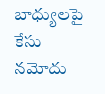బాధ్యులపై కేసు నమోదు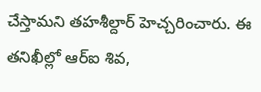చేస్తామని తహశీల్దార్ హెచ్చరించారు. ఈ తనిఖీల్లో ఆర్ఐ శివ,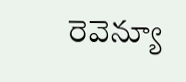రెవెన్యూ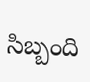సిబ్బంది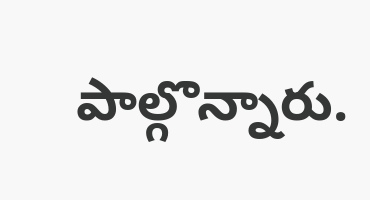పాల్గొన్నారు.